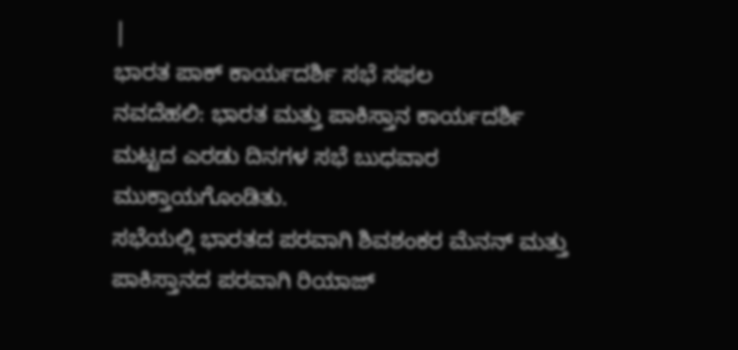|
ಭಾರತ ಪಾಕ್ ಕಾರ್ಯದರ್ಶಿ ಸಭೆ ಸಫಲ
ನವದೆಹಲಿ: ಭಾರತ ಮತ್ತು ಪಾಕಿಸ್ತಾನ ಕಾರ್ಯದರ್ಶಿ
ಮಟ್ಟದ ಎರಡು ದಿನಗಳ ಸಭೆ ಬುಧವಾರ ಮುಕ್ತಾಯಗೊಂಡಿತು.
ಸಭೆಯಲ್ಲಿ ಭಾರತದ ಪರವಾಗಿ ಶಿವಶಂಕರ ಮೆನನ್ ಮತ್ತು
ಪಾಕಿಸ್ತಾನದ ಪರವಾಗಿ ರಿಯಾಜ್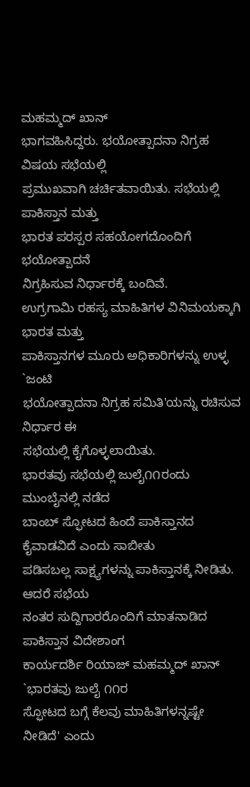ಮಹಮ್ಮದ್ ಖಾನ್
ಭಾಗವಹಿಸಿದ್ದರು. ಭಯೋತ್ಪಾದನಾ ನಿಗ್ರಹ ವಿಷಯ ಸಭೆಯಲ್ಲಿ
ಪ್ರಮುಖವಾಗಿ ಚರ್ಚಿತವಾಯಿತು. ಸಭೆಯಲ್ಲಿ ಪಾಕಿಸ್ತಾನ ಮತ್ತು
ಭಾರತ ಪರಸ್ಪರ ಸಹಯೋಗದೊಂದಿಗೆ ಭಯೋತ್ಪಾದನೆ
ನಿಗ್ರಹಿಸುವ ನಿರ್ಧಾರಕ್ಕೆ ಬಂದಿವೆ.
ಉಗ್ರಗಾಮಿ ರಹಸ್ಯ ಮಾಹಿತಿಗಳ ವಿನಿಮಯಕ್ಕಾಗಿ ಭಾರತ ಮತ್ತು
ಪಾಕಿಸ್ತಾನಗಳ ಮೂರು ಅಧಿಕಾರಿಗಳನ್ನು ಉಳ್ಳ `ಜಂಟಿ
ಭಯೋತ್ಪಾದನಾ ನಿಗ್ರಹ ಸಮಿತಿ'ಯನ್ನು ರಚಿಸುವ ನಿರ್ಧಾರ ಈ
ಸಭೆಯಲ್ಲಿ ಕೈಗೊಳ್ಳಲಾಯಿತು.
ಭಾರತವು ಸಭೆಯಲ್ಲಿ ಜುಲೈ೧೧ರಂದು ಮುಂಬೈನಲ್ಲಿ ನಡೆದ
ಬಾಂಬ್ ಸ್ಫೋಟದ ಹಿಂದೆ ಪಾಕಿಸ್ತಾನದ ಕೈವಾಡವಿದೆ ಎಂದು ಸಾಬೀತು
ಪಡಿಸಬಲ್ಲ ಸಾಕ್ಷ್ಯಗಳನ್ನು ಪಾಕಿಸ್ತಾನಕ್ಕೆ ನೀಡಿತು. ಆದರೆ ಸಭೆಯ
ನಂತರ ಸುದ್ದಿಗಾರರೊಂದಿಗೆ ಮಾತನಾಡಿದ ಪಾಕಿಸ್ತಾನ ವಿದೇಶಾಂಗ
ಕಾರ್ಯದರ್ಶಿ ರಿಯಾಜ್ ಮಹಮ್ಮದ್ ಖಾನ್ `ಭಾರತವು ಜುಲೈ ೧೧ರ
ಸ್ಫೋಟದ ಬಗ್ಗೆ ಕೆಲವು ಮಾಹಿತಿಗಳನ್ನಷ್ಟೇ ನೀಡಿದೆ' ಎಂದು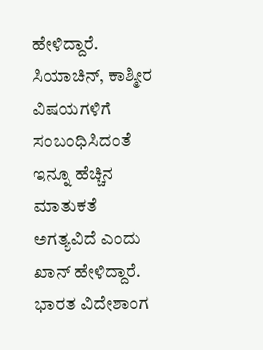ಹೇಳಿದ್ದಾರೆ.
ಸಿಯಾಚಿನ್, ಕಾಶ್ಮೀರ ವಿಷಯಗಳಿಗೆ ಸಂಬಂಧಿಸಿದಂತೆ ಇನ್ನೂ ಹೆಚ್ಚಿನ
ಮಾತುಕತೆ ಅಗತ್ಯವಿದೆ ಎಂದು ಖಾನ್ ಹೇಳಿದ್ದಾರೆ.
ಭಾರತ ವಿದೇಶಾಂಗ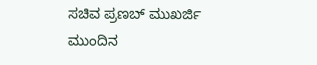ಸಚಿವ ಪ್ರಣಬ್ ಮುಖರ್ಜಿ ಮುಂದಿನ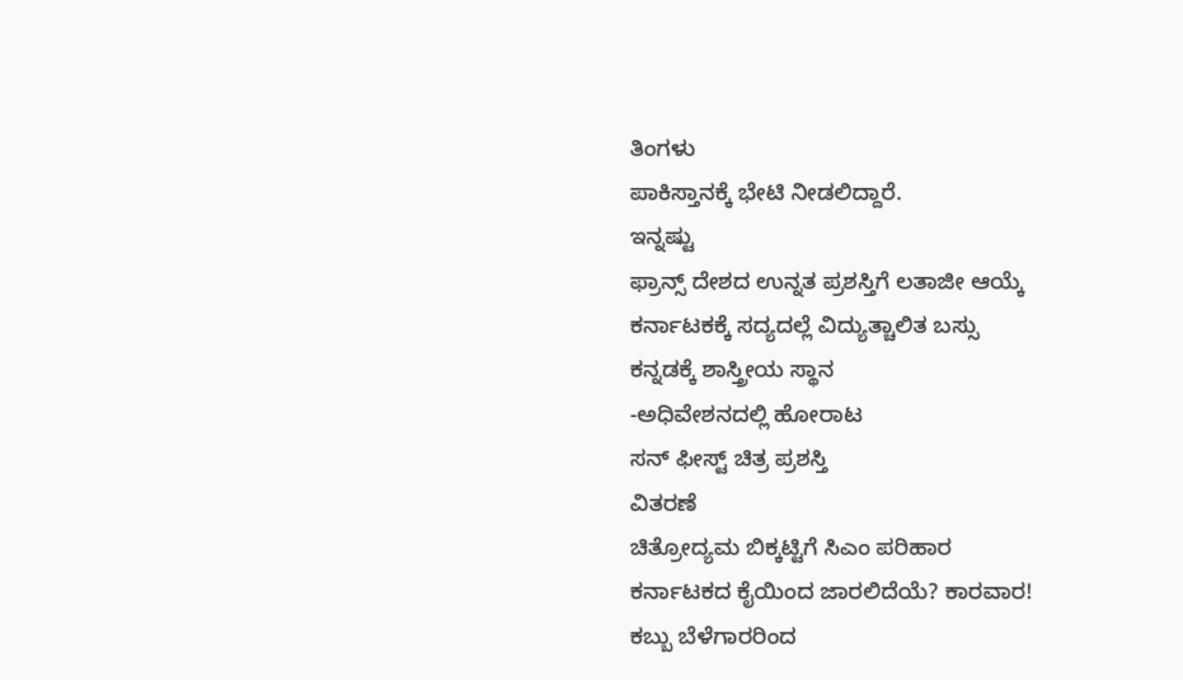ತಿಂಗಳು
ಪಾಕಿಸ್ತಾನಕ್ಕೆ ಭೇಟಿ ನೀಡಲಿದ್ದಾರೆ.
ಇನ್ನಷ್ಟು
ಫ್ರಾನ್ಸ್ ದೇಶದ ಉನ್ನತ ಪ್ರಶಸ್ತಿಗೆ ಲತಾಜೀ ಆಯ್ಕೆ
ಕರ್ನಾಟಕಕ್ಕೆ ಸದ್ಯದಲ್ಲೆ ವಿದ್ಯುತ್ಚಾಲಿತ ಬಸ್ಸು
ಕನ್ನಡಕ್ಕೆ ಶಾಸ್ತ್ರೀಯ ಸ್ಥಾನ
-ಅಧಿವೇಶನದಲ್ಲಿ ಹೋರಾಟ
ಸನ್ ಫೀಸ್ಟ್ ಚಿತ್ರ ಪ್ರಶಸ್ತಿ
ವಿತರಣೆ
ಚಿತ್ರೋದ್ಯಮ ಬಿಕ್ಕಟ್ಟಿಗೆ ಸಿಎಂ ಪರಿಹಾರ
ಕರ್ನಾಟಕದ ಕೈಯಿಂದ ಜಾರಲಿದೆಯೆ? ಕಾರವಾರ!
ಕಬ್ಬು ಬೆಳೆಗಾರರಿಂದ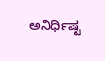ಅನಿರ್ಧಿಷ್ಟ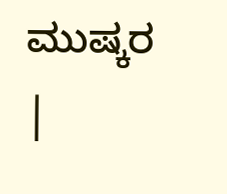ಮುಷ್ಕರ
|